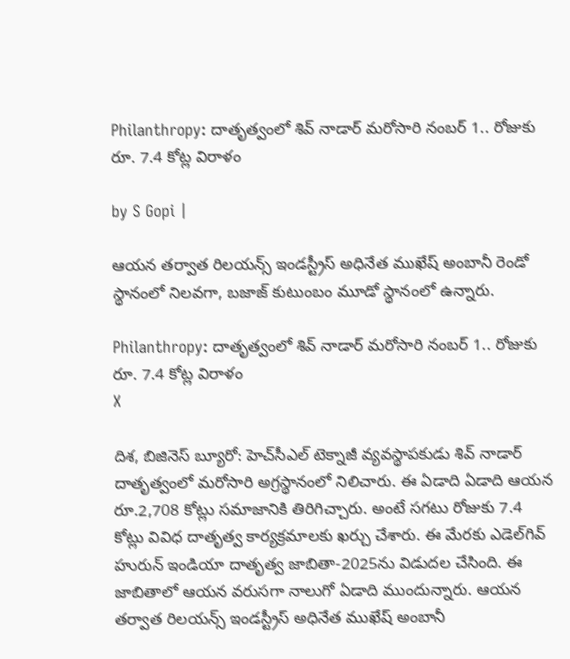Philanthropy: దాతృత్వంలో శివ్ నాడార్ మరోసారి నంబర్ 1.. రోజుకు రూ. 7.4 కోట్ల విరాళం

by S Gopi |

ఆయన తర్వాత రిలయన్స్ ఇండస్ట్రీస్ అధినేత ముఖేష్ అంబానీ రెండో స్థానంలో నిలవగా, బజాజ్ కుటుంబం మూడో స్థానంలో ఉన్నారు.

Philanthropy: దాతృత్వంలో శివ్ నాడార్ మరోసారి నంబర్ 1.. రోజుకు రూ. 7.4 కోట్ల విరాళం
X

దిశ, బిజినెస్ బ్యూరో: హెచ్‌సీఎల్‌ టెక్నాజీ వ్యవస్థాపకుడు శివ్‌ నాడార్‌ దాతృత్వంలో మరోసారి అగ్రస్థానంలో నిలిచారు. ఈ ఏడాది ఏడాది ఆయన రూ.2,708 కోట్లు సమాజానికి తిరిగిచ్చారు. అంటే సగటు రోజుకు 7.4 కోట్లు వివిధ దాతృత్వ కార్యక్రమాలకు ఖర్చు చేశారు. ఈ మేరకు ఎడెల్‌గివ్‌ హురున్‌ ఇండియా దాతృత్వ జాబితా-2025ను విడుదల చేసింది. ఈ జాబితాలో ఆయన వరుసగా నాలుగో ఏడాది ముందున్నారు. ఆయన తర్వాత రిలయన్స్ ఇండస్ట్రీస్ అధినేత ముఖేష్ అంబానీ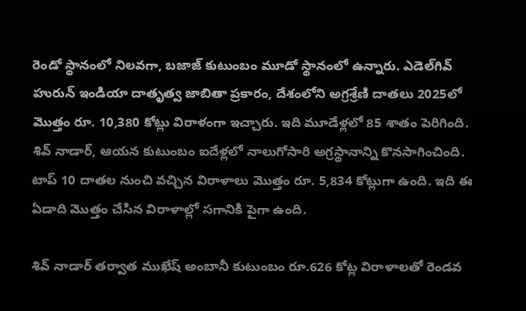రెండో స్థానంలో నిలవగా, బజాజ్ కుటుంబం మూడో స్థానంలో ఉన్నారు. ఎడెల్‌గివ్‌ హురున్ ఇండియా దాతృత్వ జాబితా ప్రకారం, దేశంలోని అగ్రశ్రేణి దాతలు 2025లో మొత్తం రూ. 10,380 కోట్లు విరాళంగా ఇచ్చారు. ఇది మూడేళ్లలో 85 శాతం పెరిగింది. శివ్ నాడార్, ఆయన కుటుంబం ఐదేళ్లలో నాలుగోసారి అగ్రస్థానాన్ని కొనసాగించింది. టాప్ 10 దాతల నుంచి వచ్చిన విరాళాలు మొత్తం రూ. 5,834 కోట్లుగా ఉంది. ఇది ఈ ఏడాది మొత్తం చేసిన విరాళాల్లో సగానికి పైగా ఉంది.

శివ్ నాడార్ తర్వాత ముఖేష్ అంబానీ కుటుంబం రూ.626 కోట్ల విరాళాలతో రెండవ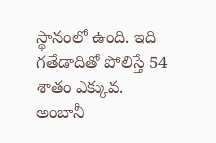స్థానంలో ఉంది. ఇది గతేడాదితో పోలిస్తే 54 శాతం ఎక్కువ. అంబానీ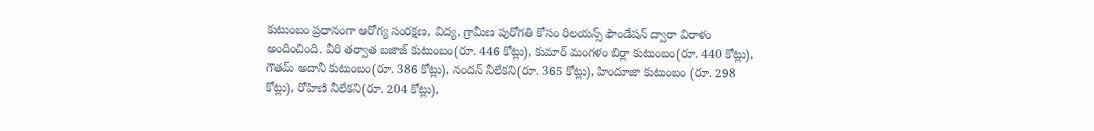కుటుంబం ప్రధానంగా ఆరోగ్య సంరక్షణ, విద్య, గ్రామీణ పురోగతి కోసం రిలయన్స్ ఫౌండేషన్‌ ద్వారా విరాళం అందించింది. వీరి తర్వాత బజాజ్ కుటుంబం(రూ. 446 కోట్లు), కుమార్ మంగళం బిర్లా కుటుంబం(రూ. 440 కోట్లు), గౌతమ్ అదానీ కుటుంబం(రూ. 386 కోట్లు), నందన్ నీలేకని(రూ. 365 కోట్లు), హిందూజా కుటుంబం (రూ. 298 కోట్లు), రోహిణి నీలేకని(రూ. 204 కోట్లు),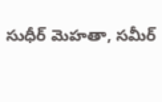సుధీర్ మెహతా, సమీర్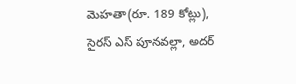మెహతా(రూ. 189 కోట్లు), సైరస్ ఎస్ పూనవల్లా, అదర్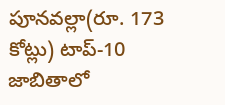పూనవల్లా(రూ. 173 కోట్లు) టాప్-10 జాబితాలో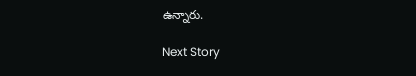ఉన్నారు.

Next Story